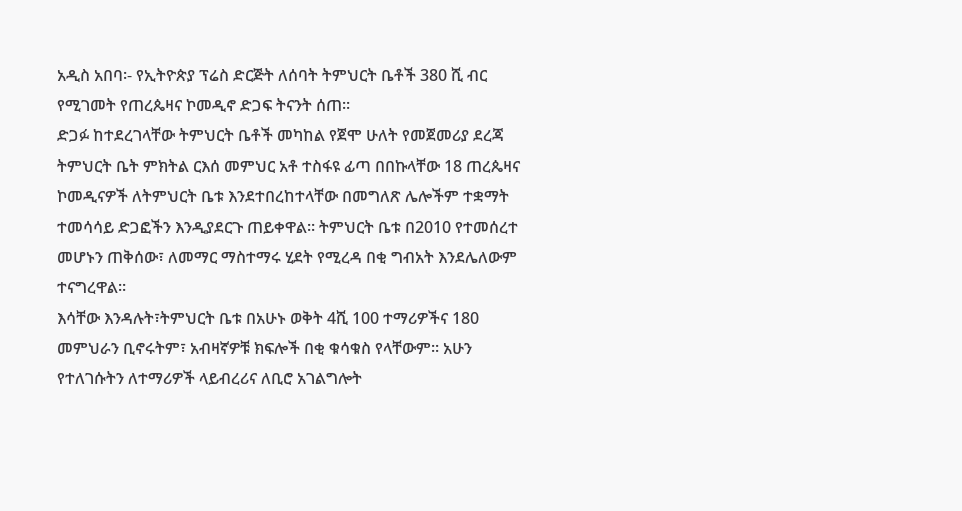አዲስ አበባ፡- የኢትዮጵያ ፕሬስ ድርጅት ለሰባት ትምህርት ቤቶች 380 ሺ ብር የሚገመት የጠረጴዛና ኮመዲኖ ድጋፍ ትናንት ሰጠ።
ድጋፉ ከተደረገላቸው ትምህርት ቤቶች መካከል የጀሞ ሁለት የመጀመሪያ ደረጃ ትምህርት ቤት ምክትል ርእሰ መምህር አቶ ተስፋዩ ፊጣ በበኩላቸው 18 ጠረጴዛና ኮመዲናዎች ለትምህርት ቤቱ እንደተበረከተላቸው በመግለጽ ሌሎችም ተቋማት ተመሳሳይ ድጋፎችን እንዲያደርጉ ጠይቀዋል። ትምህርት ቤቱ በ2010 የተመሰረተ መሆኑን ጠቅሰው፣ ለመማር ማስተማሩ ሂደት የሚረዳ በቂ ግብአት እንደሌለውም ተናግረዋል።
እሳቸው እንዳሉት፣ትምህርት ቤቱ በአሁኑ ወቅት 4ሺ 100 ተማሪዎችና 180 መምህራን ቢኖሩትም፣ አብዛኛዎቹ ክፍሎች በቂ ቁሳቁስ የላቸውም፡፡ አሁን የተለገሱትን ለተማሪዎች ላይብረሪና ለቢሮ አገልግሎት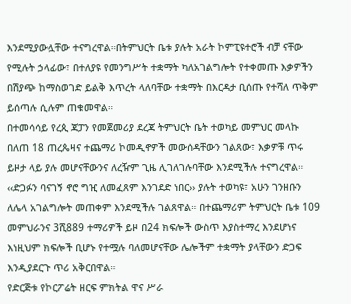እንደሚያውሏቸው ተናግረዋል።በትምህርት ቤቱ ያሉት አራት ኮምፒዩተሮች ብቻ ናቸው የሚሉት ኃላፊው፣ በተለያዩ የመንግሥት ተቋማት ካለአገልግሎት የተቀመጡ እቃዎችን በሽያጭ ከማስወገድ ይልቅ እጥረት ላለባቸው ተቋማት በእርዳታ ቢሰጡ የተሻለ ጥቅም ይሰጣሉ ሲሉም ጠቁመዋል።
በተመሳሳይ የረጲ ጃፓን የመጀመሪያ ደረጃ ትምህርት ቤት ተወካይ መምህር መላኩ በለጠ 18 ጠረጴዛና ተጨማሪ ኮመዲኖዎች መውሰዳቸውን ገልጸው፣ እቃዎቹ ጥሩ ይዞታ ላይ ያሉ መሆናቸውንና ለረዥም ጊዜ ሊገለገሉባቸው እንደሚችሉ ተናግረዋል።
‹‹ድጋፉን ባናገኝ ኖሮ ግዢ ለመፈጸም እንገደድ ነበር›› ያሉት ተወካዩ፣ አሁን ገንዘቡን ለሌላ አገልግሎት መጠቀም እንደሚችሉ ገልጸዋል። በተጨማሪም ትምህርት ቤቱ 109 መምህራንና 3ሺ889 ተማሪዎች ይዞ በ24 ክፍሎች ውስጥ እያስተማረ እንደሆነና እነዚህም ክፍሎች ቢሆኑ የተሟሉ ባለመሆናቸው ሌሎችም ተቋማት ያላቸውን ድጋፍ እንዲያደርጉ ጥሪ አቅርበዋል።
የድርጅቱ የኮርፖሬት ዘርፍ ምክትል ዋና ሥራ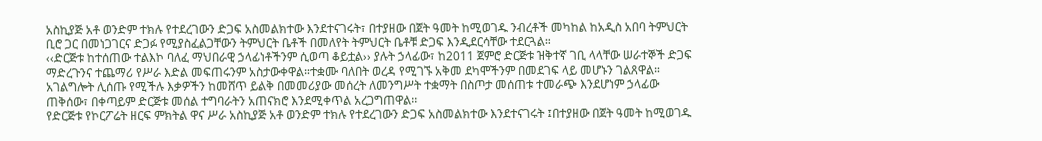አስኪያጅ አቶ ወንድም ተክሉ የተደረገውን ድጋፍ አስመልክተው እንደተናገሩት፣ በተያዘው በጀት ዓመት ከሚወገዱ ንብረቶች መካከል ከአዲስ አበባ ትምህርት ቢሮ ጋር በመነጋገርና ድጋፉ የሚያስፈልጋቸውን ትምህርት ቤቶች በመለየት ትምህርት ቤቶቹ ድጋፍ እንዲደርሳቸው ተደርጓል።
‹‹ድርጅቱ ከተሰጠው ተልእኮ ባለፈ ማህበራዊ ኃላፊነቶችንም ሲወጣ ቆይቷል›› ያሉት ኃላፊው፣ ከ2011 ጀምሮ ድርጅቱ ዝቅተኛ ገቢ ላላቸው ሠራተኞች ድጋፍ ማድረጉንና ተጨማሪ የሥራ እድል መፍጠሩንም አስታውቀዋል።ተቋሙ ባለበት ወረዳ የሚገኙ አቅመ ደካሞችንም በመደገፍ ላይ መሆኑን ገልጸዋል።
አገልግሎት ሊሰጡ የሚችሉ እቃዎችን ከመሸጥ ይልቅ በመመሪያው መሰረት ለመንግሥት ተቋማት በስጦታ መሰጠቱ ተመራጭ እንደሆነም ኃላፊው ጠቅሰው፣ በቀጣይም ድርጅቱ መሰል ተግባራትን አጠናክሮ እንደሚቀጥል አረጋግጠዋል፡፡
የድርጅቱ የኮርፖሬት ዘርፍ ምክትል ዋና ሥራ አስኪያጅ አቶ ወንድም ተክሉ የተደረገውን ድጋፍ አስመልክተው እንደተናገሩት ፤በተያዘው በጀት ዓመት ከሚወገዱ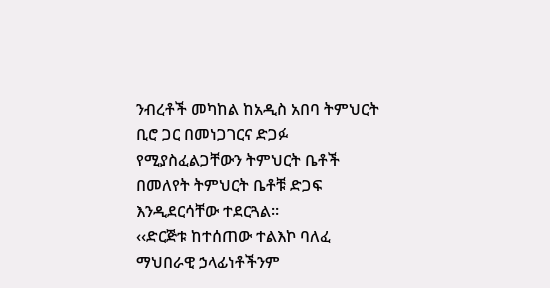ንብረቶች መካከል ከአዲስ አበባ ትምህርት ቢሮ ጋር በመነጋገርና ድጋፉ የሚያስፈልጋቸውን ትምህርት ቤቶች በመለየት ትምህርት ቤቶቹ ድጋፍ እንዲደርሳቸው ተደርጓል።
‹‹ድርጅቱ ከተሰጠው ተልእኮ ባለፈ ማህበራዊ ኃላፊነቶችንም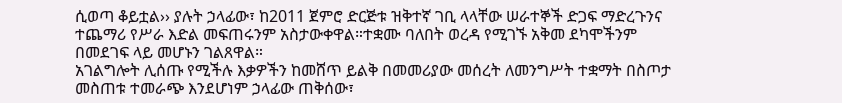ሲወጣ ቆይቷል›› ያሉት ኃላፊው፣ ከ2011 ጀምሮ ድርጅቱ ዝቅተኛ ገቢ ላላቸው ሠራተኞች ድጋፍ ማድረጉንና ተጨማሪ የሥራ እድል መፍጠሩንም አስታውቀዋል።ተቋሙ ባለበት ወረዳ የሚገኙ አቅመ ደካሞችንም በመደገፍ ላይ መሆኑን ገልጸዋል።
አገልግሎት ሊሰጡ የሚችሉ እቃዎችን ከመሸጥ ይልቅ በመመሪያው መሰረት ለመንግሥት ተቋማት በስጦታ መስጠቱ ተመራጭ እንደሆነም ኃላፊው ጠቅሰው፣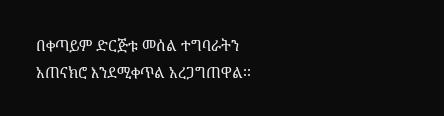በቀጣይም ድርጅቱ መሰል ተግባራትን አጠናክሮ እንደሚቀጥል አረጋግጠዋል፡፡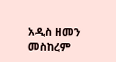አዲስ ዘመን መስከረም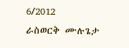6/2012
ራስወርቅ ሙሉጌታ